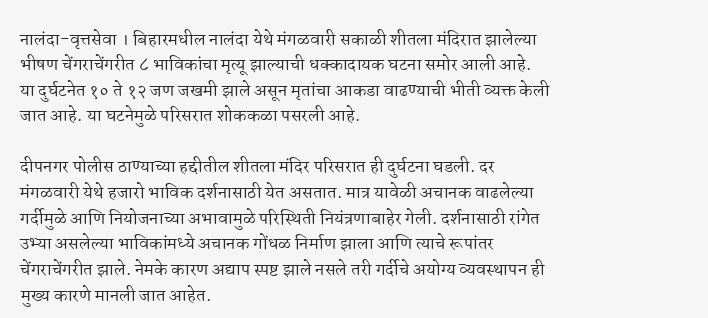नालंदा-वृत्तसेवा । बिहारमधील नालंदा येथे मंगळवारी सकाळी शीतला मंदिरात झालेल्या भीषण चेंगराचेंगरीत ८ भाविकांचा मृत्यू झाल्याची धक्कादायक घटना समोर आली आहे. या दुर्घटनेत १० ते १२ जण जखमी झाले असून मृतांचा आकडा वाढण्याची भीती व्यक्त केली जात आहे. या घटनेमुळे परिसरात शोककळा पसरली आहे.

दीपनगर पोलीस ठाण्याच्या हद्दीतील शीतला मंदिर परिसरात ही दुर्घटना घडली. दर मंगळवारी येथे हजारो भाविक दर्शनासाठी येत असतात. मात्र यावेळी अचानक वाढलेल्या गर्दीमुळे आणि नियोजनाच्या अभावामुळे परिस्थिती नियंत्रणाबाहेर गेली. दर्शनासाठी रांगेत उभ्या असलेल्या भाविकांमध्ये अचानक गोंधळ निर्माण झाला आणि त्याचे रूपांतर चेंगराचेंगरीत झाले. नेमके कारण अद्याप स्पष्ट झाले नसले तरी गर्दीचे अयोग्य व्यवस्थापन ही मुख्य कारणे मानली जात आहेत.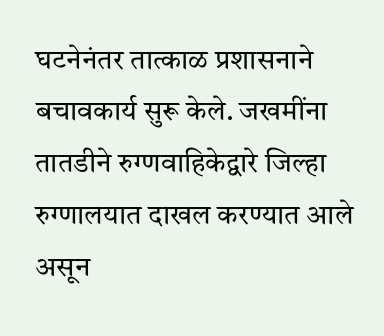घटनेनंतर तात्काळ प्रशासनाने बचावकार्य सुरू केले. जखमींना तातडीने रुग्णवाहिकेद्वारे जिल्हा रुग्णालयात दाखल करण्यात आले असून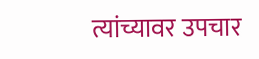त्यांच्यावर उपचार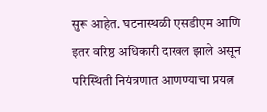सुरू आहेत. घटनास्थळी एसडीएम आणि इतर वरिष्ठ अधिकारी दाखल झाले असून परिस्थिती नियंत्रणात आणण्याचा प्रयत्न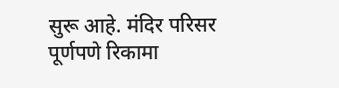सुरू आहे. मंदिर परिसर पूर्णपणे रिकामा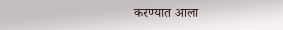करण्यात आला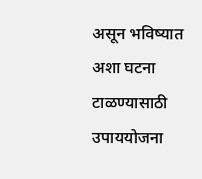असून भविष्यात अशा घटना टाळण्यासाठी उपाययोजना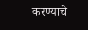करण्याचे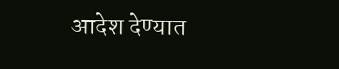आदेश देण्यात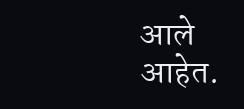आले आहेत.